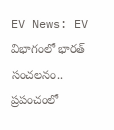EV News: EV విభాగంలో భారత్ సంచలనం.. ప్రపంచంలో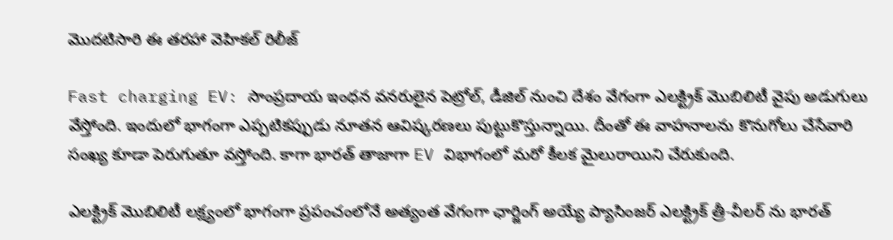మొదటిసారి ఈ తరహా వెహికల్ రిలీజ్

Fast charging EV: సాంప్రదాయ ఇంధన వనరులైన పెట్రోల్, డీజిల్ నుంచి దేశం వేగంగా ఎలక్ట్రిక్ మొబిలిటీ వైపు అడుగులు వేస్తోంది. ఇందులో భాగంగా ఎప్పటికప్పుడు నూతన ఆవిష్కరణలు పుట్టుకొస్తున్నాయి. దీంతో ఈ వాహనాలను కొనుగోలు చేసేవారి సంఖ్య కూడా పెరుగుతూ వస్తోంది. కాగా భారత్ తాజాగా EV విభాగంలో మరో కీలక మైలురాయిని చేరుకుంది.

ఎలక్ట్రిక్ మొబిలిటీ లక్ష్యంలో భాగంగా ప్రపంచంలోనే అత్యంత వేగంగా ఛార్జింగ్ అయ్యే ప్యాసింజర్ ఎలక్ట్రిక్ త్రీ-వీలర్ ను భారత్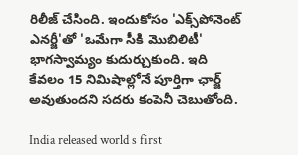రిలీజ్ చేసింది. ఇందుకోసం 'ఎక్స్‌పోనెంట్ ఎనర్జీ'తో 'ఒమేగా సీకి మొబిలిటీ' భాగస్వామ్యం కుదుర్చుకుంది. ఇది కేవలం 15 నిమిషాల్లోనే పూర్తిగా ఛార్జ్ అవుతుందని సదరు కంపెనీ చెబుతోంది.

India released world s first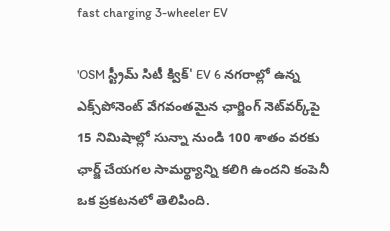fast charging 3-wheeler EV

'OSM స్ట్రీమ్ సిటీ క్విక్' EV 6 నగరాల్లో ఉన్న ఎక్స్‌పోనెంట్ వేగవంతమైన ఛార్జింగ్ నెట్‌వర్క్‌పై 15 నిమిషాల్లో సున్నా నుండి 100 శాతం వరకు ఛార్జ్ చేయగల సామర్థ్యాన్ని కలిగి ఉందని కంపెనీ ఒక ప్రకటనలో తెలిపింది.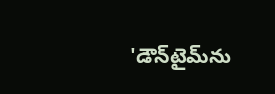'డౌన్‌టైమ్‌ను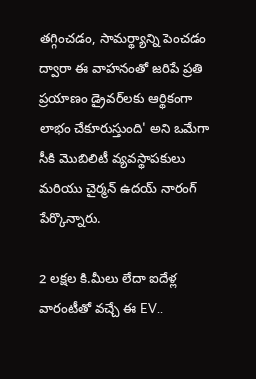తగ్గించడం, సామర్థ్యాన్ని పెంచడం ద్వారా ఈ వాహనంతో జరిపే ప్రతి ప్రయాణం డ్రైవర్‌లకు ఆర్థికంగా లాభం చేకూరుస్తుంది' అని ఒమేగా సీకి మొబిలిటీ వ్యవస్థాపకులు మరియు చైర్మన్ ఉదయ్ నారంగ్ పేర్కొన్నారు.

2 లక్షల కి.మీలు లేదా ఐదేళ్ల వారంటీతో వచ్చే ఈ EV..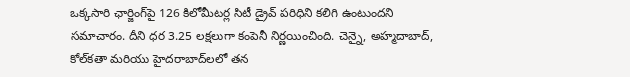ఒక్కసారి ఛార్జింగ్‌పై 126 కిలోమీటర్ల సిటీ డ్రైవ్ పరిధిని కలిగి ఉంటుందని సమాచారం. దీని ధర 3.25 లక్షలుగా కంపెనీ నిర్ణయించింది. చెన్నై, అహ్మదాబాద్, కోల్‌కతా మరియు హైదరాబాద్‌లలో తన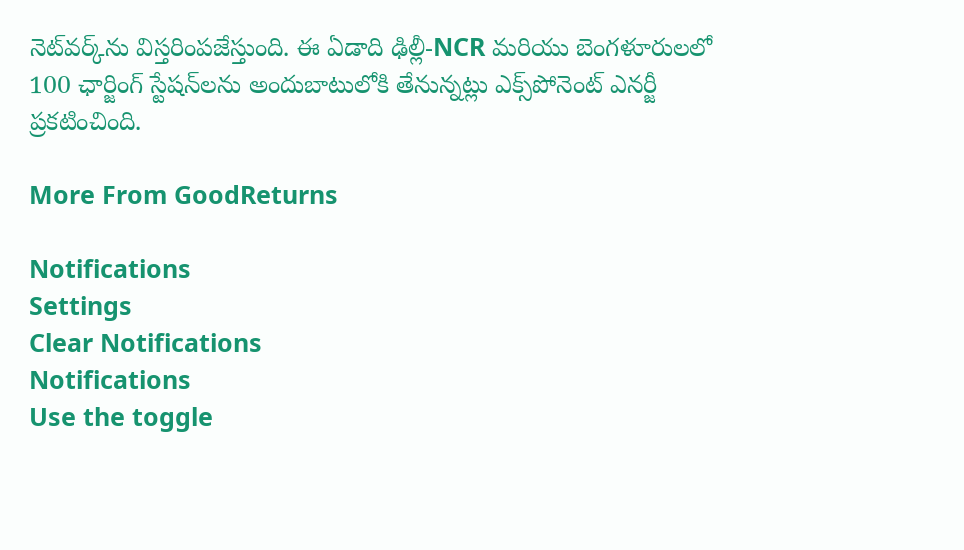నెట్‌వర్క్‌ను విస్తరింపజేస్తుంది. ఈ ఏడాది ఢిల్లీ-NCR మరియు బెంగళూరులలో 100 ఛార్జింగ్ స్టేషన్‌లను అందుబాటులోకి తేనున్నట్లు ఎక్స్‌పోనెంట్ ఎనర్జీ ప్రకటించింది.

More From GoodReturns

Notifications
Settings
Clear Notifications
Notifications
Use the toggle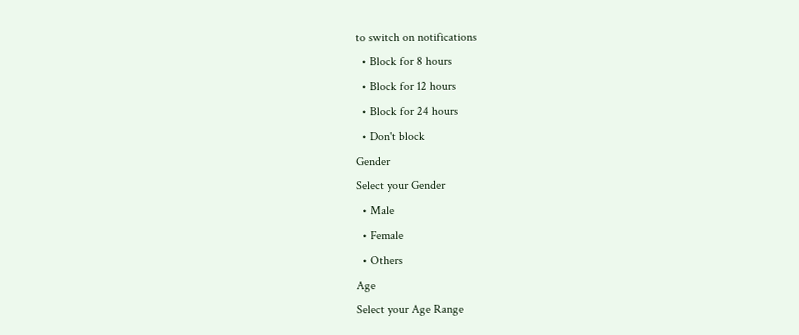to switch on notifications
  • Block for 8 hours
  • Block for 12 hours
  • Block for 24 hours
  • Don't block
Gender
Select your Gender
  • Male
  • Female
  • Others
Age
Select your Age Range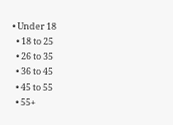• Under 18
  • 18 to 25
  • 26 to 35
  • 36 to 45
  • 45 to 55
  • 55+